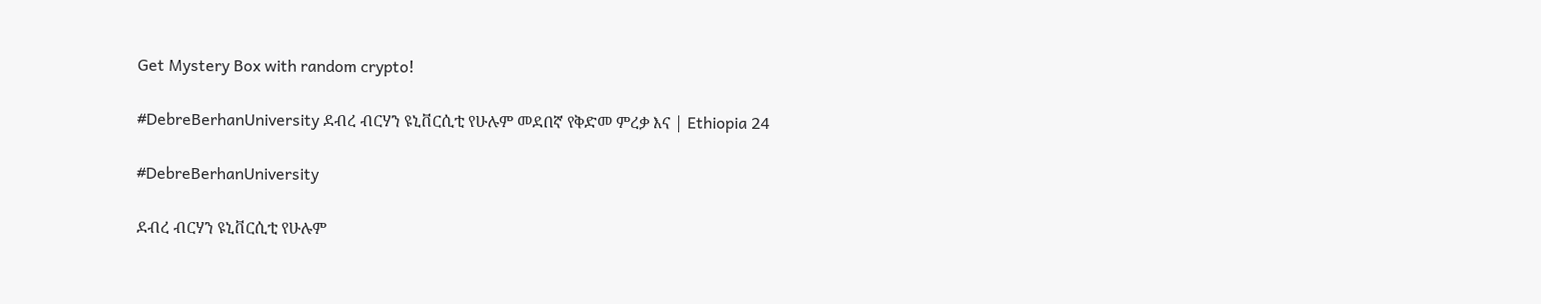Get Mystery Box with random crypto!

#DebreBerhanUniversity ደብረ ብርሃን ዩኒቨርሲቲ የሁሉም መደበኛ የቅድመ ምረቃ እና | Ethiopia 24

#DebreBerhanUniversity

ደብረ ብርሃን ዩኒቨርሲቲ የሁሉም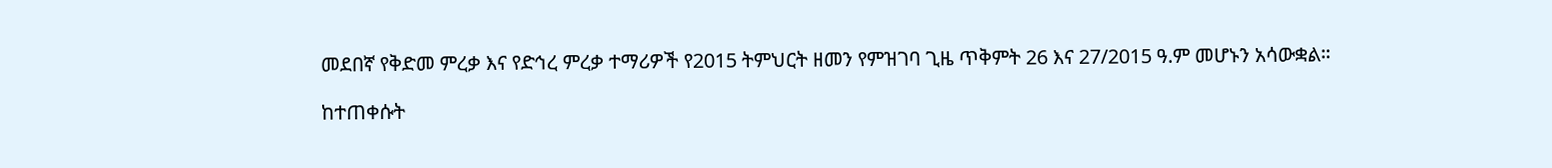መደበኛ የቅድመ ምረቃ እና የድኅረ ምረቃ ተማሪዎች የ2015 ትምህርት ዘመን የምዝገባ ጊዜ ጥቅምት 26 እና 27/2015 ዓ.ም መሆኑን አሳውቋል።

ከተጠቀሱት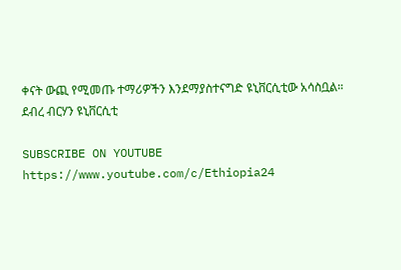ቀናት ውጪ የሚመጡ ተማሪዎችን እንደማያስተናግድ ዩኒቨርሲቲው አሳስቧል።  ደብረ ብርሃን ዩኒቨርሲቲ

SUBSCRIBE ON YOUTUBE
https://www.youtube.com/c/Ethiopia24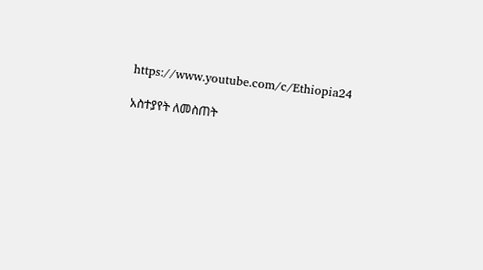https://www.youtube.com/c/Ethiopia24

አስተያየት ለመስጠት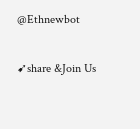@Ethnewbot

➹share &Join Us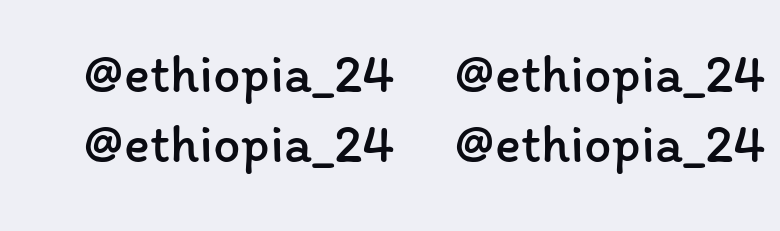@ethiopia_24     @ethiopia_24
@ethiopia_24     @ethiopia_24